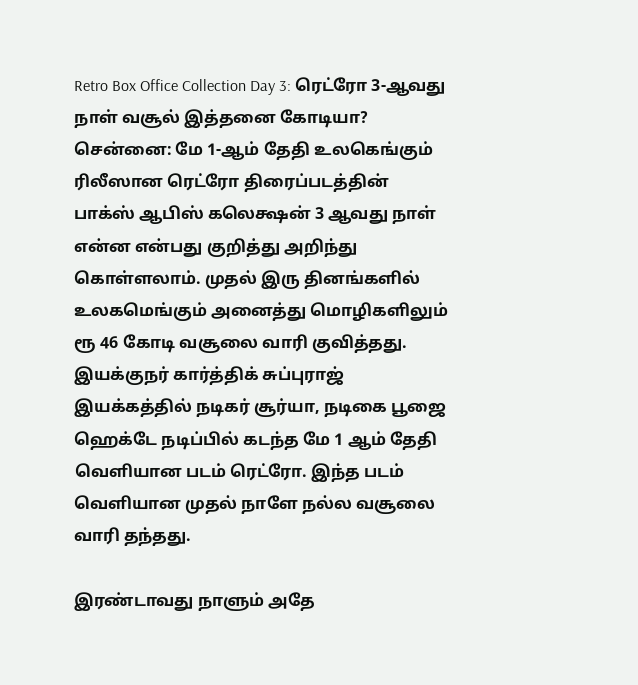Retro Box Office Collection Day 3: ரெட்ரோ 3-ஆவது நாள் வசூல் இத்தனை கோடியா?
சென்னை: மே 1-ஆம் தேதி உலகெங்கும் ரிலீஸான ரெட்ரோ திரைப்படத்தின் பாக்ஸ் ஆபிஸ் கலெக்ஷன் 3 ஆவது நாள் என்ன என்பது குறித்து அறிந்து கொள்ளலாம். முதல் இரு தினங்களில் உலகமெங்கும் அனைத்து மொழிகளிலும் ரூ 46 கோடி வசூலை வாரி குவித்தது.
இயக்குநர் கார்த்திக் சுப்புராஜ் இயக்கத்தில் நடிகர் சூர்யா, நடிகை பூஜை ஹெக்டே நடிப்பில் கடந்த மே 1 ஆம் தேதி வெளியான படம் ரெட்ரோ. இந்த படம் வெளியான முதல் நாளே நல்ல வசூலை வாரி தந்தது.

இரண்டாவது நாளும் அதே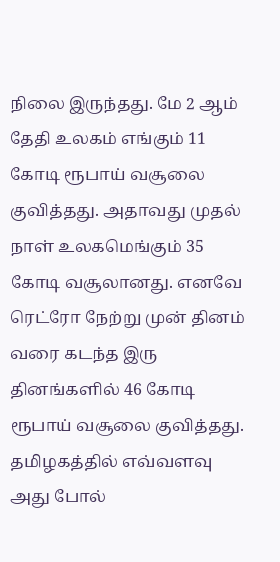நிலை இருந்தது. மே 2 ஆம் தேதி உலகம் எங்கும் 11 கோடி ரூபாய் வசூலை குவித்தது. அதாவது முதல் நாள் உலகமெங்கும் 35 கோடி வசூலானது. எனவே ரெட்ரோ நேற்று முன் தினம் வரை கடந்த இரு தினங்களில் 46 கோடி ரூபாய் வசூலை குவித்தது.
தமிழகத்தில் எவ்வளவு
அது போல்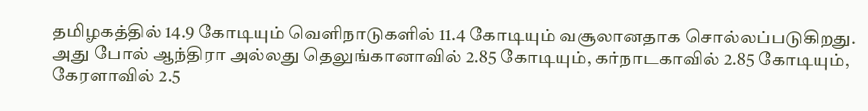தமிழகத்தில் 14.9 கோடியும் வெளிநாடுகளில் 11.4 கோடியும் வசூலானதாக சொல்லப்படுகிறது. அது போல் ஆந்திரா அல்லது தெலுங்கானாவில் 2.85 கோடியும், கர்நாடகாவில் 2.85 கோடியும், கேரளாவில் 2.5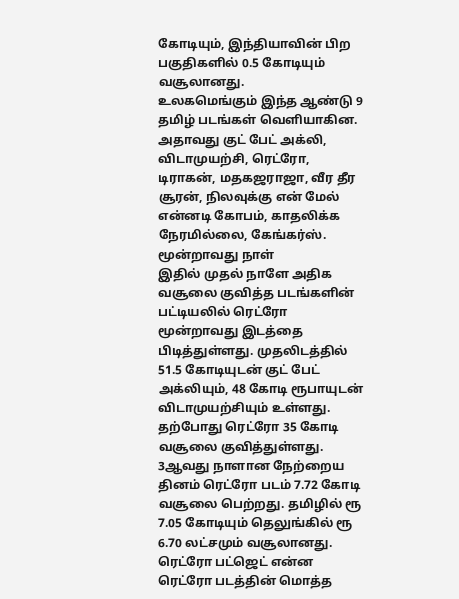கோடியும், இந்தியாவின் பிற பகுதிகளில் 0.5 கோடியும் வசூலானது.
உலகமெங்கும் இந்த ஆண்டு 9 தமிழ் படங்கள் வெளியாகின. அதாவது குட் பேட் அக்லி, விடாமுயற்சி, ரெட்ரோ, டிராகன், மதகஜராஜா, வீர தீர சூரன், நிலவுக்கு என் மேல் என்னடி கோபம், காதலிக்க நேரமில்லை, கேங்கர்ஸ்.
மூன்றாவது நாள்
இதில் முதல் நாளே அதிக வசூலை குவித்த படங்களின் பட்டியலில் ரெட்ரோ மூன்றாவது இடத்தை பிடித்துள்ளது. முதலிடத்தில் 51.5 கோடியுடன் குட் பேட் அக்லியும், 48 கோடி ரூபாயுடன் விடாமுயற்சியும் உள்ளது.
தற்போது ரெட்ரோ 35 கோடி வசூலை குவித்துள்ளது. 3ஆவது நாளான நேற்றைய தினம் ரெட்ரோ படம் 7.72 கோடி வசூலை பெற்றது. தமிழில் ரூ 7.05 கோடியும் தெலுங்கில் ரூ 6.70 லட்சமும் வசூலானது.
ரெட்ரோ பட்ஜெட் என்ன
ரெட்ரோ படத்தின் மொத்த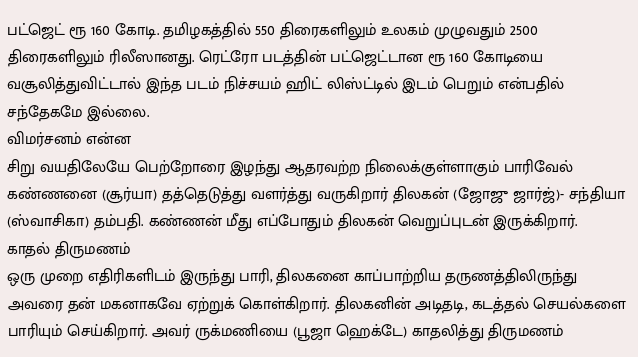பட்ஜெட் ரூ 160 கோடி. தமிழகத்தில் 550 திரைகளிலும் உலகம் முழுவதும் 2500 திரைகளிலும் ரிலீஸானது. ரெட்ரோ படத்தின் பட்ஜெட்டான ரூ 160 கோடியை வசூலித்துவிட்டால் இந்த படம் நிச்சயம் ஹிட் லிஸ்ட்டில் இடம் பெறும் என்பதில் சந்தேகமே இல்லை.
விமர்சனம் என்ன
சிறு வயதிலேயே பெற்றோரை இழந்து ஆதரவற்ற நிலைக்குள்ளாகும் பாரிவேல் கண்ணனை (சூர்யா) தத்தெடுத்து வளர்த்து வருகிறார் திலகன் (ஜோஜு ஜார்ஜ்)- சந்தியா (ஸ்வாசிகா) தம்பதி. கண்ணன் மீது எப்போதும் திலகன் வெறுப்புடன் இருக்கிறார்.
காதல் திருமணம்
ஒரு முறை எதிரிகளிடம் இருந்து பாரி, திலகனை காப்பாற்றிய தருணத்திலிருந்து அவரை தன் மகனாகவே ஏற்றுக் கொள்கிறார். திலகனின் அடிதடி, கடத்தல் செயல்களை பாரியும் செய்கிறார். அவர் ருக்மணியை (பூஜா ஹெக்டே) காதலித்து திருமணம்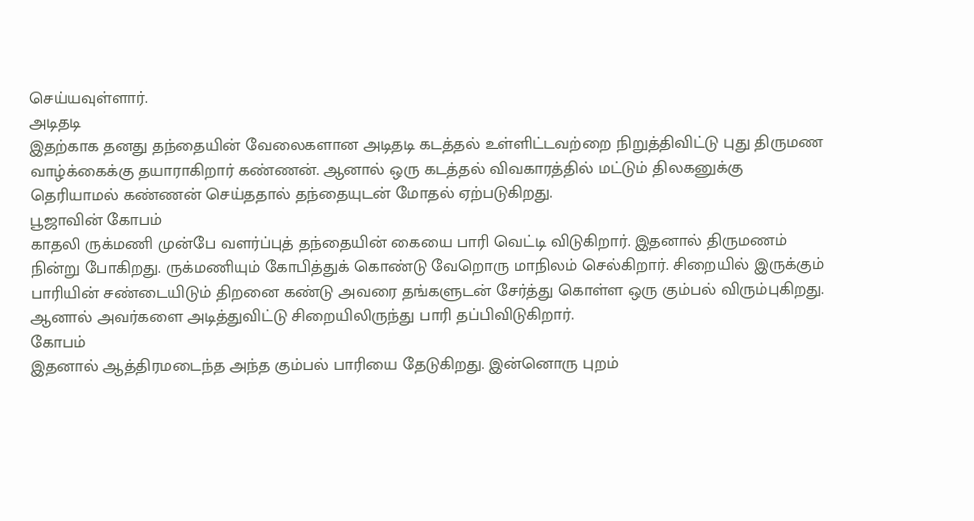செய்யவுள்ளார்.
அடிதடி
இதற்காக தனது தந்தையின் வேலைகளான அடிதடி கடத்தல் உள்ளிட்டவற்றை நிறுத்திவிட்டு புது திருமண வாழ்க்கைக்கு தயாராகிறார் கண்ணன். ஆனால் ஒரு கடத்தல் விவகாரத்தில் மட்டும் திலகனுக்கு தெரியாமல் கண்ணன் செய்ததால் தந்தையுடன் மோதல் ஏற்படுகிறது.
பூஜாவின் கோபம்
காதலி ருக்மணி முன்பே வளர்ப்புத் தந்தையின் கையை பாரி வெட்டி விடுகிறார். இதனால் திருமணம் நின்று போகிறது. ருக்மணியும் கோபித்துக் கொண்டு வேறொரு மாநிலம் செல்கிறார். சிறையில் இருக்கும் பாரியின் சண்டையிடும் திறனை கண்டு அவரை தங்களுடன் சேர்த்து கொள்ள ஒரு கும்பல் விரும்புகிறது. ஆனால் அவர்களை அடித்துவிட்டு சிறையிலிருந்து பாரி தப்பிவிடுகிறார்.
கோபம்
இதனால் ஆத்திரமடைந்த அந்த கும்பல் பாரியை தேடுகிறது. இன்னொரு புறம்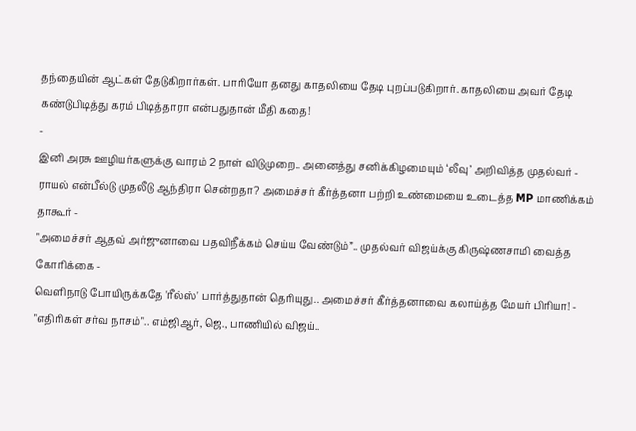தந்தையின் ஆட்கள் தேடுகிறார்கள். பாரியோ தனது காதலியை தேடி புறப்படுகிறார். காதலியை அவர் தேடி கண்டுபிடித்து கரம் பிடித்தாரா என்பதுதான் மீதி கதை!
-
இனி அரசு ஊழியர்களுக்கு வாரம் 2 நாள் விடுமுறை.. அனைத்து சனிக்கிழமையும் ‘லீவு’ அறிவித்த முதல்வர் -
ராயல் என்பீல்டு முதலீடு ஆந்திரா சென்றதா? அமைச்சர் கீர்த்தனா பற்றி உண்மையை உடைத்த MP மாணிக்கம் தாகூர் -
"அமைச்சர் ஆதவ் அர்ஜுனாவை பதவிநீக்கம் செய்ய வேண்டும்”.. முதல்வர் விஜய்க்கு கிருஷ்ணசாமி வைத்த கோரிக்கை -
வெளிநாடு போயிருக்கதே 'ரீல்ஸ்' பார்த்துதான் தெரியுது.. அமைச்சர் கீர்த்தனாவை கலாய்த்த மேயர் பிரியா! -
"எதிரிகள் சர்வ நாசம்".. எம்ஜிஆர், ஜெ., பாணியில் விஜய்..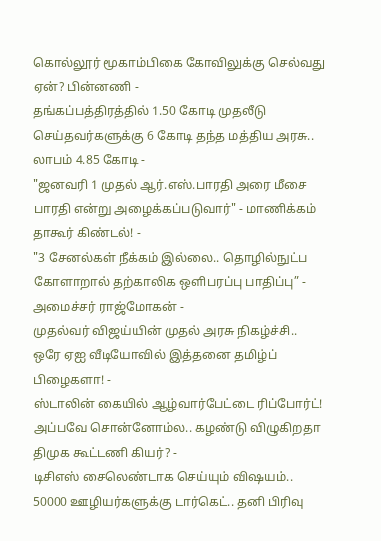கொல்லூர் மூகாம்பிகை கோவிலுக்கு செல்வது ஏன்? பின்னணி -
தங்கப்பத்திரத்தில் 1.50 கோடி முதலீடு செய்தவர்களுக்கு 6 கோடி தந்த மத்திய அரசு.. லாபம் 4.85 கோடி -
"ஜனவரி 1 முதல் ஆர்.எஸ்.பாரதி அரை மீசை பாரதி என்று அழைக்கப்படுவார்" - மாணிக்கம் தாகூர் கிண்டல்! -
"3 சேனல்கள் நீக்கம் இல்லை.. தொழில்நுட்ப கோளாறால் தற்காலிக ஒளிபரப்பு பாதிப்பு” - அமைச்சர் ராஜ்மோகன் -
முதல்வர் விஜய்யின் முதல் அரசு நிகழ்ச்சி.. ஒரே ஏஐ வீடியோவில் இத்தனை தமிழ்ப் பிழைகளா! -
ஸ்டாலின் கையில் ஆழ்வார்பேட்டை ரிப்போர்ட்! அப்பவே சொன்னோம்ல.. கழண்டு விழுகிறதா திமுக கூட்டணி கியர்? -
டிசிஎஸ் சைலெண்டாக செய்யும் விஷயம்.. 50000 ஊழியர்களுக்கு டார்கெட்.. தனி பிரிவு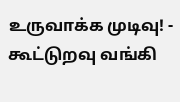உருவாக்க முடிவு! -
கூட்டுறவு வங்கி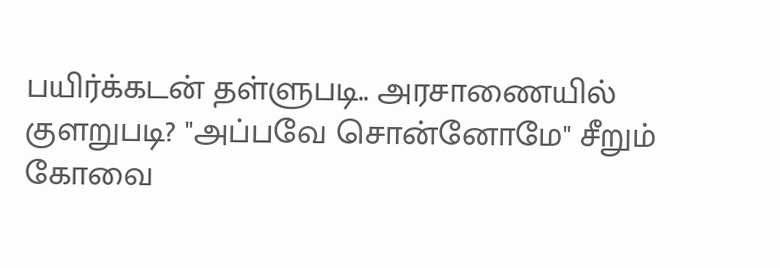பயிர்க்கடன் தள்ளுபடி.. அரசாணையில் குளறுபடி? "அப்பவே சொன்னோமே" சீறும் கோவை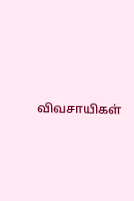விவசாயிகள்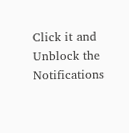Click it and Unblock the Notifications